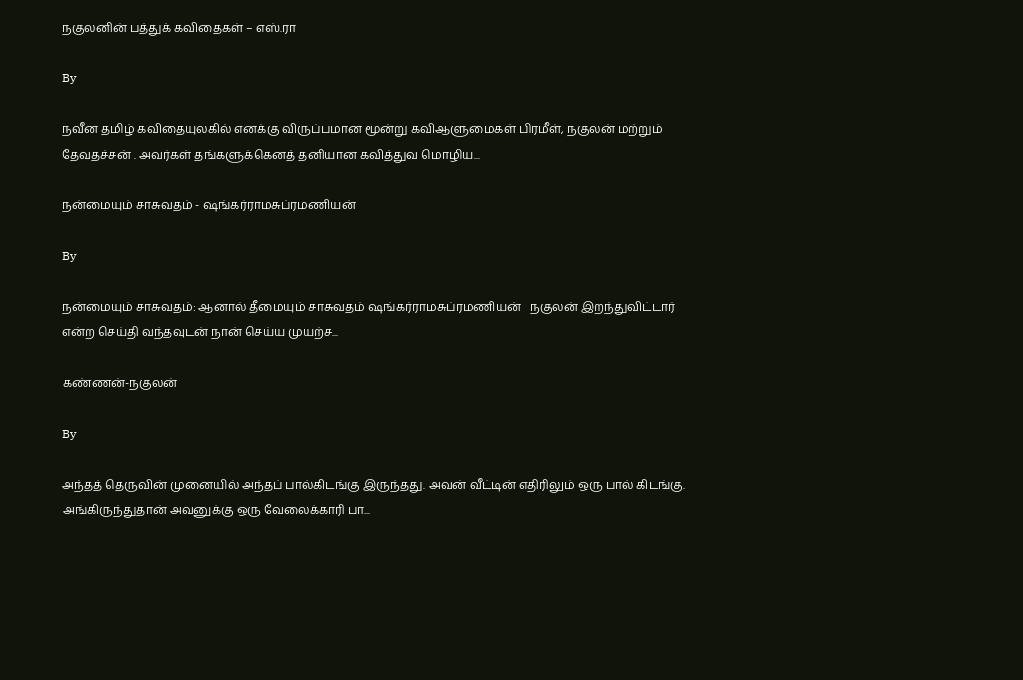நகுலனின் பத்துக் கவிதைகள் – எஸ்.ரா

By

நவீன தமிழ் கவிதையுலகில் எனக்கு விருப்பமான மூன்று கவிஆளுமைகள் பிரமீள், நகுலன் மற்றும் தேவதச்சன் . அவர்கள் தங்களுக்கெனத் தனியான கவித்துவ மொழிய...

நன்மையும் சாசுவதம் - ஷங்கர்ராமசுப்ரமணியன்

By

நன்மையும் சாசுவதம்: ஆனால் தீமையும் சாசுவதம் ஷங்கர்ராமசுப்ரமணியன்   நகுலன் இறந்துவிட்டார் என்ற செய்தி வந்தவுடன் நான் செய்ய முயற்ச...

கண்ணன்-நகுலன்

By

அந்தத் தெருவின் முனையில் அந்தப் பால்கிடங்கு இருந்தது. அவன் வீட்டின் எதிரிலும் ஒரு பால் கிடங்கு. அங்கிருந்துதான் அவனுக்கு ஒரு வேலைக்காரி பா...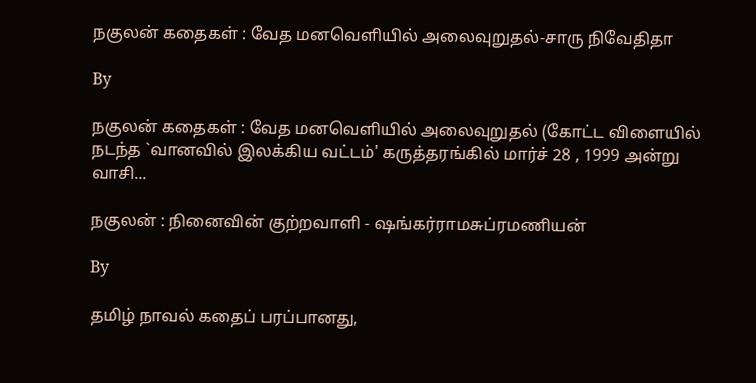நகுலன் கதைகள் : வேத மனவெளியில் அலைவுறுதல்-சாரு நிவேதிதா

By

நகுலன் கதைகள் : வேத மனவெளியில் அலைவுறுதல் (கோட்ட விளையில் நடந்த `வானவில் இலக்கிய வட்டம்' கருத்தரங்கில் மார்ச் 28 , 1999 அன்று வாசி...

நகுலன் : நினைவின் குற்றவாளி - ஷங்கர்ராமசுப்ரமணியன்

By

தமிழ் நாவல் கதைப் பரப்பானது,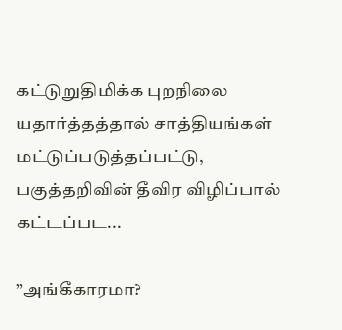கட்டுறுதிமிக்க புறநிலை யதார்த்தத்தால் சாத்தியங்கள் மட்டுப்படுத்தப்பட்டு, பகுத்தறிவின் தீவிர விழிப்பால் கட்டப்பட...

”அங்கீகாரமா?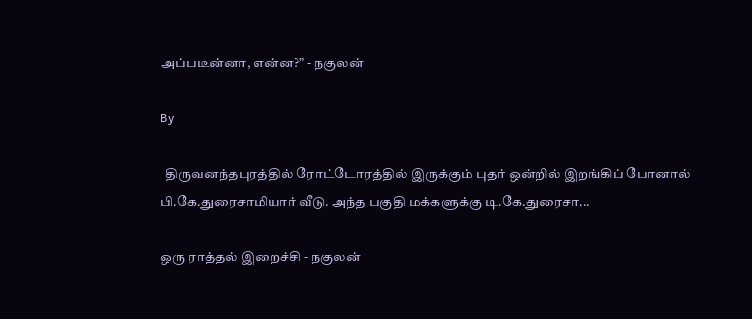அப்படீன்னா, என்ன?” - நகுலன்

By

  திருவனந்தபுரத்தில் ரோட்டோரத்தில் இருக்கும் புதர் ஒன்றில் இறங்கிப் போனால் பி.கே.துரைசாமியார் வீடு. அந்த பகுதி மக்களுக்கு டி.கே.துரைசா...

ஒரு ராத்தல் இறைச்சி - நகுலன்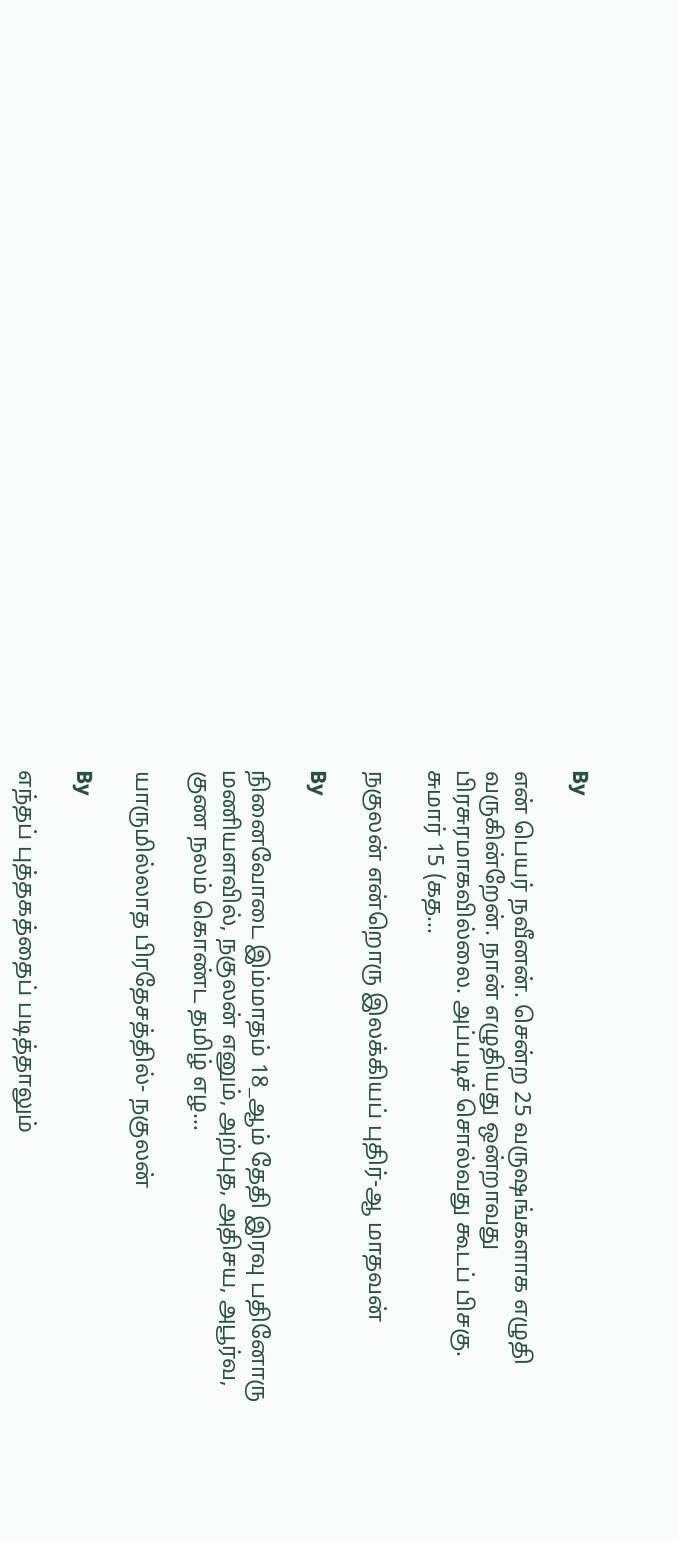By

என் பெயர் நவீனன். சென்ற 25 வருஷங்களாக எழுதி வருகின்றேன். நான் எழுதியது ஒன்றாவது பிரசுரமாகவில்லை. அப்படிச் சொல்வது கூடப் பிசகு. சுமார் 15 (கத...

நகுலன் என்றொரு இலக்கியப் புதிர்-ஆ மாதவன்

By

நினைவோடை இம்மாதம் 18_ஆம் தேதி இரவு பதினோரு மணியளவில், நகுலன் எனும், அற்புத, அதிசய, அபூர்வ, குண நலம் கொண்ட தமிழ் எழ...

யாருமில்லாத பிரதேசத்தில்- நகுலன்

By

எந்தப் புத்தகத்தைப் படித்தாலும்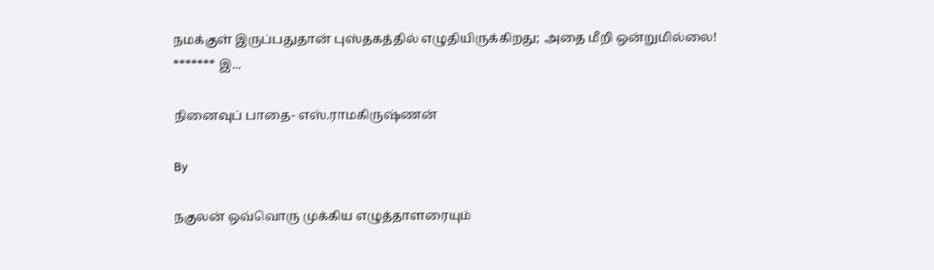நமக்குள் இருப்பதுதான் புஸ்தகத்தில் எழுதியிருக்கிறது; அதை மீறி ஒன்றுமில்லை! ******* இ...

நினைவுப் பாதை- எஸ்.ராமகிருஷ்ணன்

By

நகுலன் ஒவ்வொரு முக்கிய எழுத்தாளரையும்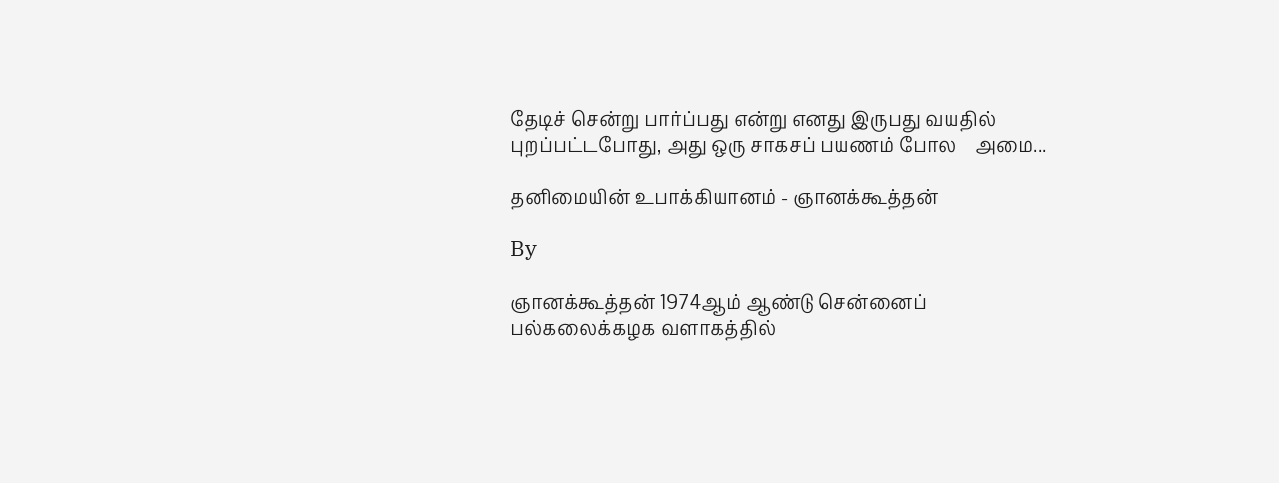தேடிச் சென்று பார்ப்பது என்று எனது இருபது வயதில் புறப்பட்டபோது, அது ஒரு சாகசப் பயணம் போல    அமை...

தனிமையின் உபாக்கியானம் - ஞானக்கூத்தன்

By

ஞானக்கூத்தன் 1974ஆம் ஆண்டு சென்னைப் பல்கலைக்கழக வளாகத்தில்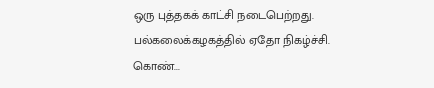ஒரு புத்தகக் காட்சி நடைபெற்றது. பல்கலைக்கழகத்தில் ஏதோ நிகழ்ச்சி. கொண்...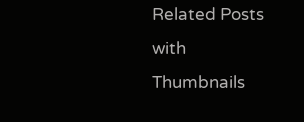Related Posts with Thumbnails